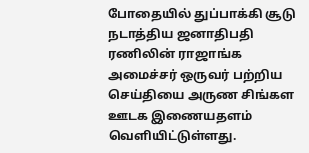போதையில் துப்பாக்கி சூடு நடாத்திய ஜனாதிபதி ரணிலின் ராஜாங்க அமைச்சர் ஒருவர் பற்றிய செய்தியை அருண சிங்கள ஊடக இணையதளம் வெளியிட்டுள்ளது.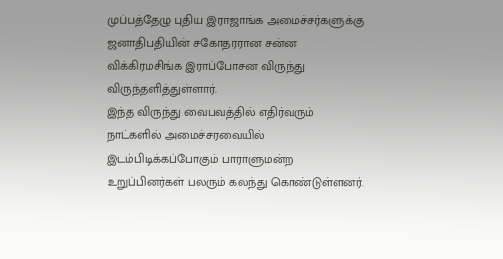முப்பத்தேழு புதிய இராஜாங்க அமைச்சர்களுக்கு ஜனாதிபதியின் சகோதரரான சன்ன விக்கிரமசிங்க இராப்போசன விருந்து விருந்தளித்துள்ளார்.
இந்த விருந்து வைபவத்தில் எதிர்வரும் நாட்களில் அமைச்சரவையில் இடம்பிடிக்கப்போகும் பாராளுமன்ற உறுப்பினர்கள் பலரும் கலந்து கொண்டுள்ளனர்.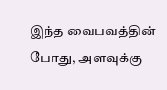இந்த வைபவத்தின் போது, அளவுக்கு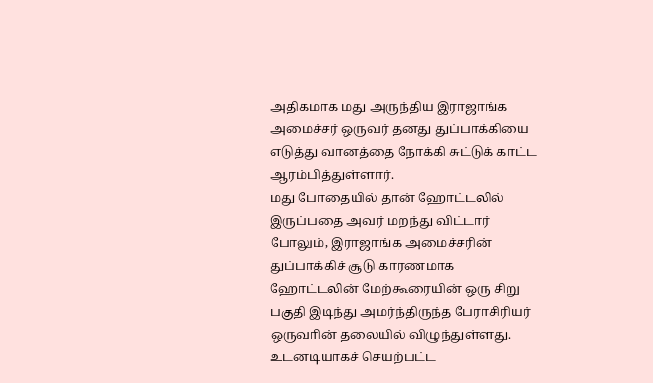அதிகமாக மது அருந்திய இராஜாங்க அமைச்சர் ஒருவர் தனது துப்பாக்கியை எடுத்து வானத்தை நோக்கி சுட்டுக் காட்ட ஆரம்பித்துள்ளார்.
மது போதையில் தான் ஹோட்டலில் இருப்பதை அவர் மறந்து விட்டார் போலும், இராஜாங்க அமைச்சரின் துப்பாக்கிச் சூடு காரணமாக ஹோட்டலின் மேற்கூரையின் ஒரு சிறு பகுதி இடிந்து அமர்ந்திருந்த பேராசிரியர் ஒருவாின் தலையில் விழுந்துள்ளது.
உடனடியாகச் செயற்பட்ட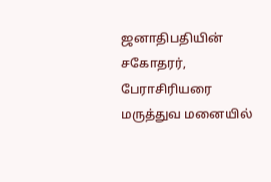ஜனாதிபதியின் சகோதரர், பேராசிரியரை மருத்துவ மனையில்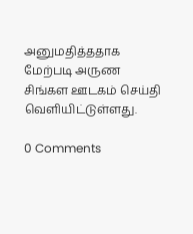அனுமதித்ததாக மேற்படி அருண சிங்கள ஊடகம் செய்தி வெளியிட்டுள்ளது.

0 Comments